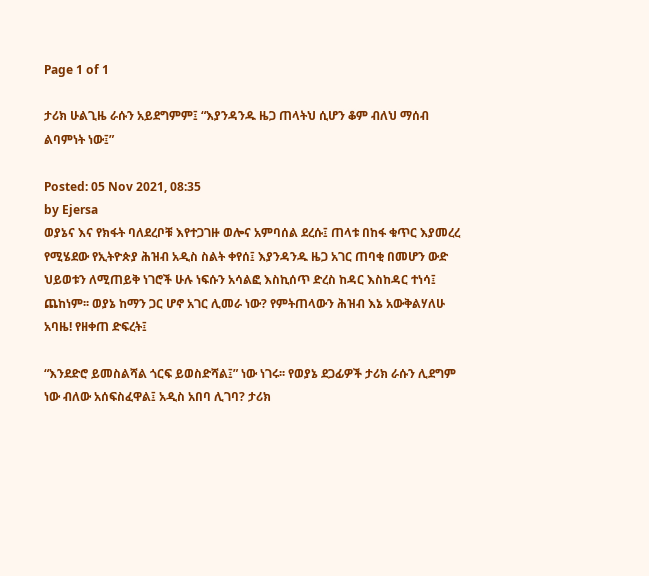Page 1 of 1

ታሪክ ሁልጊዜ ራሱን አይደግምም፤ “እያንዳንዱ ዜጋ ጠላትህ ሲሆን ቆም ብለህ ማሰብ ልባምነት ነው፤”

Posted: 05 Nov 2021, 08:35
by Ejersa
ወያኔና እና የክፋት ባለደረቦቹ እየተጋገዙ ወሎና አምባሰል ደረሱ፤ ጠላቱ በከፋ ቁጥር እያመረረ የሚሄደው የኢትዮጵያ ሕዝብ አዲስ ስልት ቀየሰ፤ እያንዳንዱ ዜጋ አገር ጠባቂ በመሆን ውድ ህይወቱን ለሚጠይቅ ነገሮች ሁሉ ነፍሱን አሳልፎ እስኪሰጥ ድረስ ከዳር እስከዳር ተነሳ፤ ጨከነም፡፡ ወያኔ ከማን ጋር ሆኖ አገር ሊመራ ነው? የምትጠላውን ሕዝብ እኔ አውቅልሃለሁ አባዜ! የዘቀጠ ድፍረት፤

“እንደድሮ ይመስልሻል ጎርፍ ይወስድሻል፤” ነው ነገሩ፡፡ የወያኔ ደጋፊዎች ታሪክ ራሱን ሊደግም ነው ብለው አሰፍስፈዋል፤ አዲስ አበባ ሊገባ? ታሪክ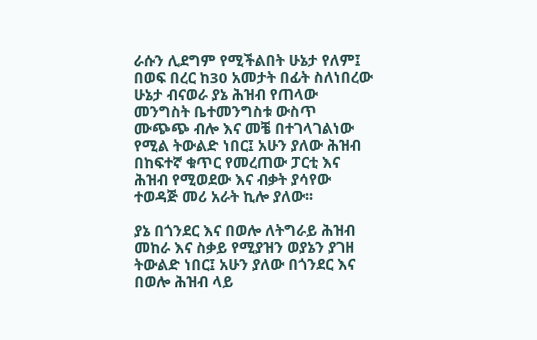ራሱን ሊደግም የሚችልበት ሁኔታ የለም፤ በወፍ በረር ከ30 አመታት በፊት ስለነበረው ሁኔታ ብናወራ ያኔ ሕዝብ የጠላው መንግስት ቤተመንግስቱ ውስጥ ሙጭጭ ብሎ እና መቼ በተገላገልነው የሚል ትውልድ ነበር፤ አሁን ያለው ሕዝብ በከፍተኛ ቁጥር የመረጠው ፓርቲ እና ሕዝብ የሚወደው እና ብቃት ያሳየው ተወዳጅ መሪ አራት ኪሎ ያለው፡፡

ያኔ በጎንደር እና በወሎ ለትግራይ ሕዝብ መከራ እና ስቃይ የሚያዝን ወያኔን ያገዘ ትውልድ ነበር፤ አሁን ያለው በጎንደር እና በወሎ ሕዝብ ላይ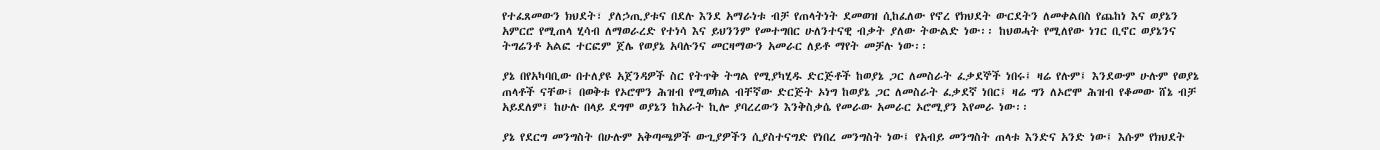የተፈጸመውን ክህደት፣ ያለኃጢያቱና በደሉ እንደ አማራነቱ ብቻ የጠላትነት ደመወዝ ሲከፈለው የኖረ የክህደት ውርደትን ለመቀልበስ የጨከነ እና ወያኔን አምርሮ የሚጠላ ሂሳብ ለማወራረድ የተነሳ እና ይህንንም የመተግበር ሁለንተናዊ ብቃት ያለው ትውልድ ነው፡፡ ከህወሓት የሚለየው ነገር ቢኖር ወያኔንና ትግሬንቶ አልፎ ተርፎም ጀሌ የወያኔ አባሉንና መርዛማውን አመራር ለይቶ ማየት መቻሉ ነው፡፡

ያኔ በየአካባቢው በተለያዩ አጀንዳዎች ስር የትጥቅ ትግል የሚያካሂዱ ድርጅቶች ከወያኔ ጋር ለመስራት ፈቃደኞች ነበሩ፤ ዛሬ የሉም፤ እንደውም ሁሉም የወያኔ ጠላቶች ናቸው፤ በወቅቱ የኦሮሞን ሕዝብ የሚወክል ብቸኛው ድርጅት ኦነግ ከወያኔ ጋር ለመስራት ፈቃደኛ ነበር፤ ዛሬ ግን ለኦሮሞ ሕዝብ የቆመው ሸኔ ብቻ አይደለም፤ ከሁሉ በላይ ደግሞ ወያኔን ከአራት ኪሎ ያባረረውን እንቅስቃሴ የመራው አመራር ኦሮሚያን እየመራ ነው፡፡

ያኔ የደርግ መንግስት በሁሉም አቅጣጫዎች ውጊያዎችን ሲያስተናግድ የነበረ መንግስት ነው፤ የአብይ መንግስት ጠላቱ እንድና አንድ ነው፤ እሱም የክህደት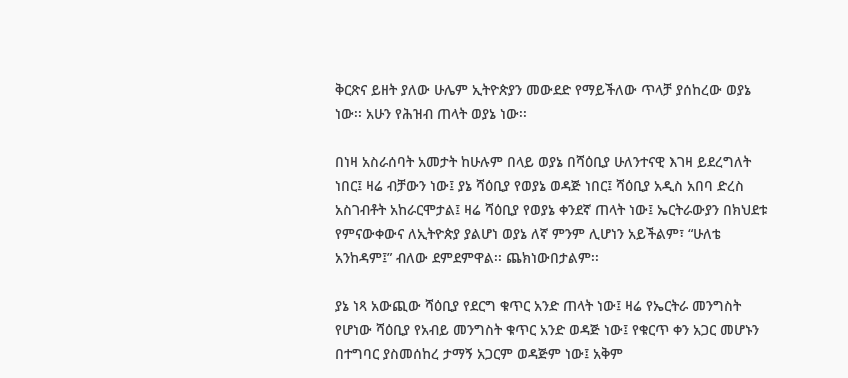ቅርጽና ይዘት ያለው ሁሌም ኢትዮጵያን መውደድ የማይችለው ጥላቻ ያሰከረው ወያኔ ነው፡፡ አሁን የሕዝብ ጠላት ወያኔ ነው፡፡

በነዛ አስራሰባት አመታት ከሁሉም በላይ ወያኔ በሻዕቢያ ሁለንተናዊ እገዛ ይደረግለት ነበር፤ ዛሬ ብቻውን ነው፤ ያኔ ሻዕቢያ የወያኔ ወዳጅ ነበር፤ ሻዕቢያ አዲስ አበባ ድረስ አስገብቶት አከራርሞታል፤ ዛሬ ሻዕቢያ የወያኔ ቀንደኛ ጠላት ነው፤ ኤርትራውያን በክህደቱ የምናውቀውና ለኢትዮጵያ ያልሆነ ወያኔ ለኛ ምንም ሊሆነን አይችልም፣ “ሁለቴ አንከዳም፤” ብለው ደምደምዋል፡፡ ጨክነውበታልም፡፡

ያኔ ነጻ አውጪው ሻዕቢያ የደርግ ቁጥር አንድ ጠላት ነው፤ ዛሬ የኤርትራ መንግስት የሆነው ሻዕቢያ የአብይ መንግስት ቁጥር አንድ ወዳጅ ነው፤ የቁርጥ ቀን አጋር መሆኑን በተግባር ያስመሰከረ ታማኝ አጋርም ወዳጅም ነው፤ አቅም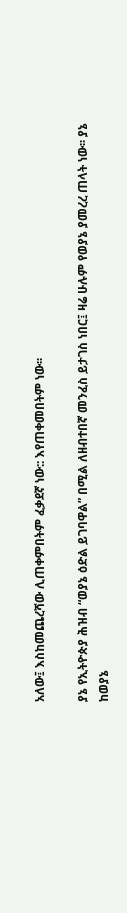አለው፤ እስከመጨረሻው ሊጠቀምበትም ፈቃደኛ ነው:: እየጠቀመበትም ነው፡፡

ያኔ የኢትዮጵያ ሕዝብ “ወያኔ ዕድል ይገባዋል” በሚል ለዘብተበኛ መንፈስ ይታገስ ነበር፤ ዛሬ ሁሉም የወያኔ ያመረረ ጠላት ነው፡፡ ያኔ ከወያኔ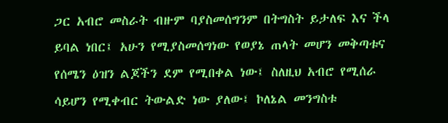ጋር አብሮ መስራት ብዙም ባያስመሰግንም በትግስት ይታለፍ እና ችላ ይባል ነበር፤ አሁን የሚያስመሰግነው የወያኔ ጠላት መሆን መቅጣቱና የሰሜን ዕዝን ልጆችን ደም የሚበቀል ነው፤ ስለዚህ አብሮ የሚሰራ ሳይሆን የሚቀብር ትውልድ ነው ያለው፤ ኮለኔል መንግስቱ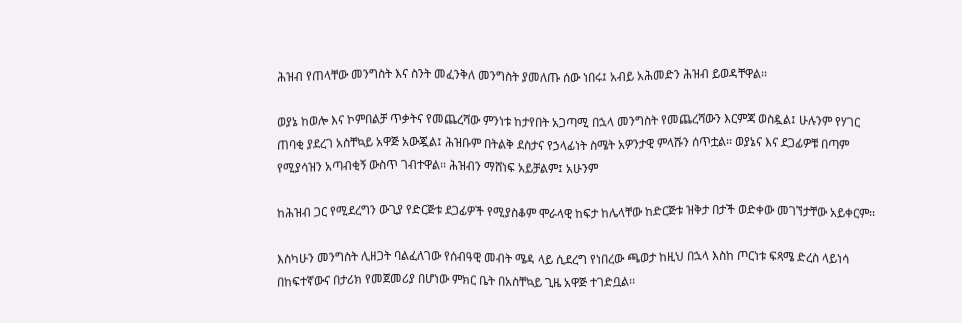ሕዝብ የጠላቸው መንግስት እና ስንት መፈንቅለ መንግስት ያመለጡ ሰው ነበሩ፤ አብይ አሕመድን ሕዝብ ይወዳቸዋል፡፡

ወያኔ ከወሎ እና ኮምበልቻ ጥቃትና የመጨረሻው ምንነቱ ከታየበት አጋጣሚ በኋላ መንግስት የመጨረሻውን እርምጃ ወስዷል፤ ሁሉንም የሃገር ጠባቂ ያደረገ አስቸኳይ አዋጅ አውጇል፤ ሕዝቡም በትልቅ ደስታና የኃላፊነት ስሜት አዎንታዊ ምላሹን ሰጥቷል፡፡ ወያኔና እና ደጋፊዎቹ በጣም የሚያሳዝን አጣብቂኝ ውስጥ ገብተዋል፡፡ ሕዝብን ማሸነፍ አይቻልም፤ አሁንም

ከሕዝብ ጋር የሚደረግን ውጊያ የድርጅቱ ደጋፊዎች የሚያስቆም ሞራላዊ ከፍታ ከሌላቸው ከድርጅቱ ዝቅታ በታች ወድቀው መገኘታቸው አይቀርም፡፡

እስካሁን መንግስት ሊዘጋት ባልፈለገው የሰብዓዊ መብት ሜዳ ላይ ሲደረግ የነበረው ጫወታ ከዚህ በኋላ እስከ ጦርነቱ ፍጻሜ ድረስ ላይነሳ በከፍተኛውና በታሪክ የመጀመሪያ በሆነው ምክር ቤት በአስቸኳይ ጊዜ አዋጅ ተገድቧል፡፡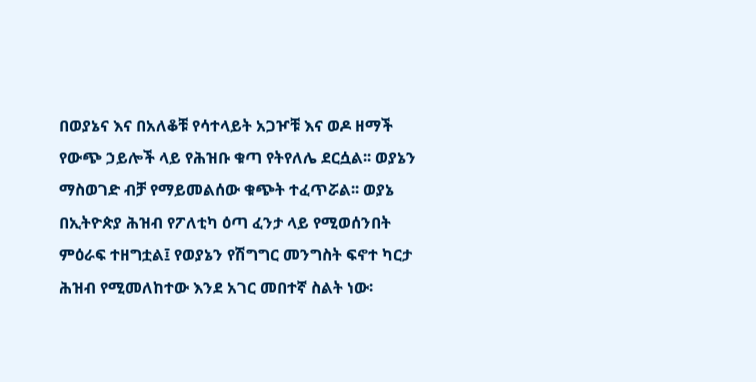በወያኔና እና በአለቆቹ የሳተላይት አጋዦቹ እና ወዶ ዘማች የውጭ ኃይሎች ላይ የሕዝቡ ቁጣ የትየለሌ ደርሷል፡፡ ወያኔን ማስወገድ ብቻ የማይመልሰው ቁጭት ተፈጥሯል፡፡ ወያኔ በኢትዮጵያ ሕዝብ የፖለቲካ ዕጣ ፈንታ ላይ የሚወሰንበት ምዕራፍ ተዘግቷል፤ የወያኔን የሽግግር መንግስት ፍኖተ ካርታ ሕዝብ የሚመለከተው እንደ አገር መበተኛ ስልት ነው፡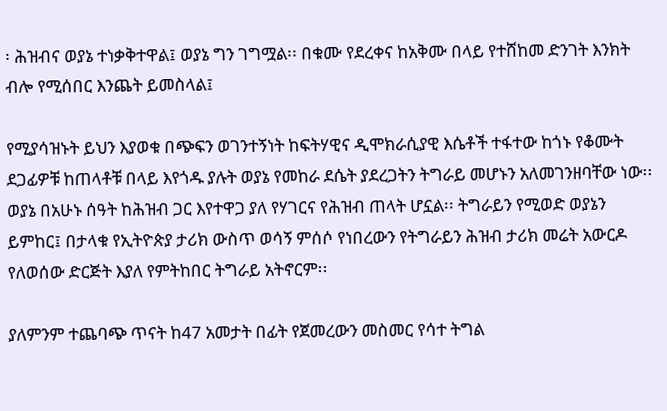፡ ሕዝብና ወያኔ ተነቃቅተዋል፤ ወያኔ ግን ገግሟል፡፡ በቁሙ የደረቀና ከአቅሙ በላይ የተሸከመ ድንገት እንክት ብሎ የሚሰበር እንጨት ይመስላል፤

የሚያሳዝኑት ይህን እያወቁ በጭፍን ወገንተኝነት ከፍትሃዊና ዲሞክራሲያዊ እሴቶች ተፋተው ከጎኑ የቆሙት ደጋፊዎቹ ከጠላቶቹ በላይ እየጎዱ ያሉት ወያኔ የመከራ ደሴት ያደረጋትን ትግራይ መሆኑን አለመገንዘባቸው ነው፡፡ ወያኔ በአሁኑ ሰዓት ከሕዝብ ጋር እየተዋጋ ያለ የሃገርና የሕዝብ ጠላት ሆኗል፡፡ ትግራይን የሚወድ ወያኔን ይምከር፤ በታላቁ የኢትዮጵያ ታሪክ ውስጥ ወሳኝ ምሰሶ የነበረውን የትግራይን ሕዝብ ታሪክ መሬት አውርዶ የለወሰው ድርጅት እያለ የምትከበር ትግራይ አትኖርም፡፡

ያለምንም ተጨባጭ ጥናት ከ47 አመታት በፊት የጀመረውን መስመር የሳተ ትግል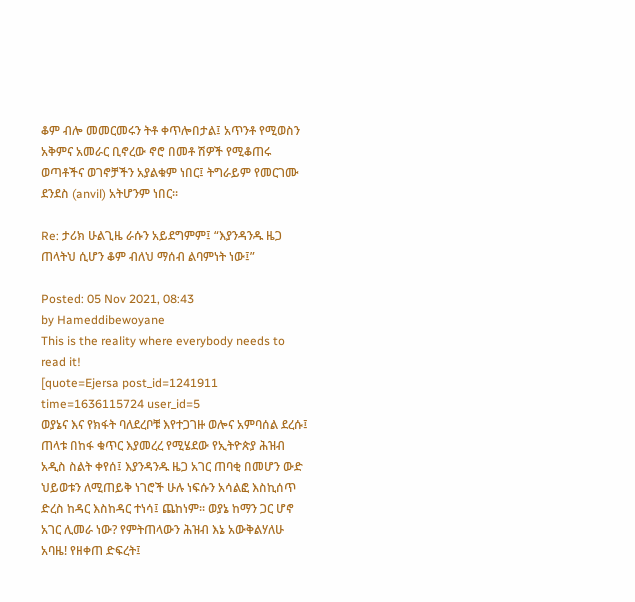ቆም ብሎ መመርመሩን ትቶ ቀጥሎበታል፤ አጥንቶ የሚወስን አቅምና አመራር ቢኖረው ኖሮ በመቶ ሽዎች የሚቆጠሩ ወጣቶችና ወገኖቻችን አያልቁም ነበር፤ ትግራይም የመርገሙ ደንደስ (anvil) አትሆንም ነበር፡፡

Re: ታሪክ ሁልጊዜ ራሱን አይደግምም፤ “እያንዳንዱ ዜጋ ጠላትህ ሲሆን ቆም ብለህ ማሰብ ልባምነት ነው፤”

Posted: 05 Nov 2021, 08:43
by Hameddibewoyane
This is the reality where everybody needs to read it!
[quote=Ejersa post_id=1241911 time=1636115724 user_id=5
ወያኔና እና የክፋት ባለደረቦቹ እየተጋገዙ ወሎና አምባሰል ደረሱ፤ ጠላቱ በከፋ ቁጥር እያመረረ የሚሄደው የኢትዮጵያ ሕዝብ አዲስ ስልት ቀየሰ፤ እያንዳንዱ ዜጋ አገር ጠባቂ በመሆን ውድ ህይወቱን ለሚጠይቅ ነገሮች ሁሉ ነፍሱን አሳልፎ እስኪሰጥ ድረስ ከዳር እስከዳር ተነሳ፤ ጨከነም፡፡ ወያኔ ከማን ጋር ሆኖ አገር ሊመራ ነው? የምትጠላውን ሕዝብ እኔ አውቅልሃለሁ አባዜ! የዘቀጠ ድፍረት፤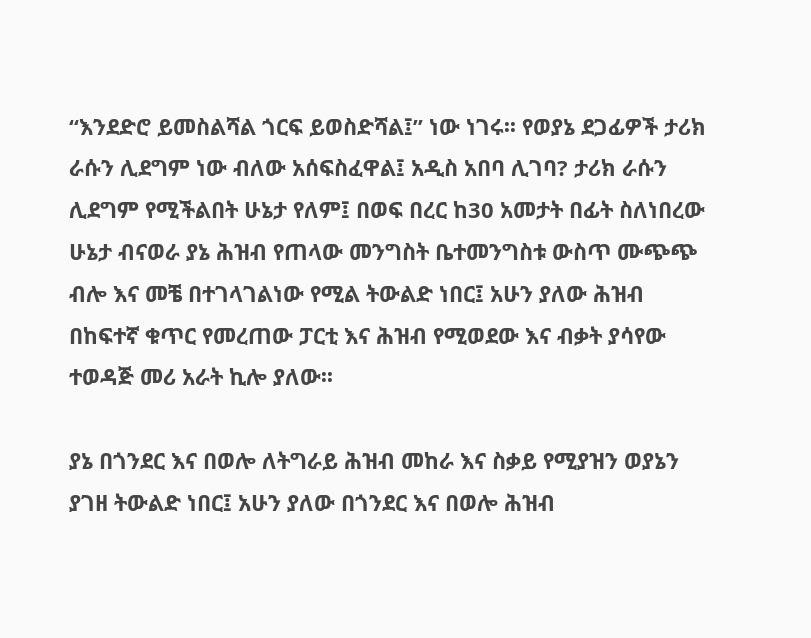“እንደድሮ ይመስልሻል ጎርፍ ይወስድሻል፤” ነው ነገሩ፡፡ የወያኔ ደጋፊዎች ታሪክ ራሱን ሊደግም ነው ብለው አሰፍስፈዋል፤ አዲስ አበባ ሊገባ? ታሪክ ራሱን ሊደግም የሚችልበት ሁኔታ የለም፤ በወፍ በረር ከ30 አመታት በፊት ስለነበረው ሁኔታ ብናወራ ያኔ ሕዝብ የጠላው መንግስት ቤተመንግስቱ ውስጥ ሙጭጭ ብሎ እና መቼ በተገላገልነው የሚል ትውልድ ነበር፤ አሁን ያለው ሕዝብ በከፍተኛ ቁጥር የመረጠው ፓርቲ እና ሕዝብ የሚወደው እና ብቃት ያሳየው ተወዳጅ መሪ አራት ኪሎ ያለው፡፡

ያኔ በጎንደር እና በወሎ ለትግራይ ሕዝብ መከራ እና ስቃይ የሚያዝን ወያኔን ያገዘ ትውልድ ነበር፤ አሁን ያለው በጎንደር እና በወሎ ሕዝብ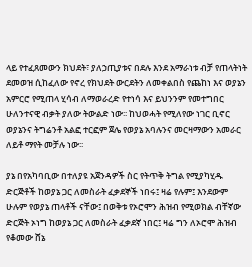ላይ የተፈጸመውን ክህደት፣ ያለኃጢያቱና በደሉ እንደ አማራነቱ ብቻ የጠላትነት ደመወዝ ሲከፈለው የኖረ የክህደት ውርደትን ለመቀልበስ የጨከነ እና ወያኔን አምርሮ የሚጠላ ሂሳብ ለማወራረድ የተነሳ እና ይህንንም የመተግበር ሁለንተናዊ ብቃት ያለው ትውልድ ነው፡፡ ከህወሓት የሚለየው ነገር ቢኖር ወያኔንና ትግሬንቶ አልፎ ተርፎም ጀሌ የወያኔ አባሉንና መርዛማውን አመራር ለይቶ ማየት መቻሉ ነው፡፡

ያኔ በየአካባቢው በተለያዩ አጀንዳዎች ስር የትጥቅ ትግል የሚያካሂዱ ድርጅቶች ከወያኔ ጋር ለመስራት ፈቃደኞች ነበሩ፤ ዛሬ የሉም፤ እንደውም ሁሉም የወያኔ ጠላቶች ናቸው፤ በወቅቱ የኦሮሞን ሕዝብ የሚወክል ብቸኛው ድርጅት ኦነግ ከወያኔ ጋር ለመስራት ፈቃደኛ ነበር፤ ዛሬ ግን ለኦሮሞ ሕዝብ የቆመው ሸኔ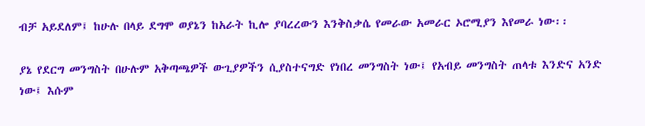ብቻ አይደለም፤ ከሁሉ በላይ ደግሞ ወያኔን ከአራት ኪሎ ያባረረውን እንቅስቃሴ የመራው አመራር ኦሮሚያን እየመራ ነው፡፡

ያኔ የደርግ መንግስት በሁሉም አቅጣጫዎች ውጊያዎችን ሲያስተናግድ የነበረ መንግስት ነው፤ የአብይ መንግስት ጠላቱ እንድና አንድ ነው፤ እሱም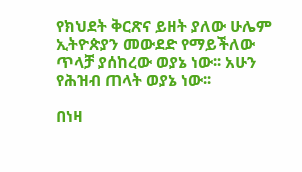የክህደት ቅርጽና ይዘት ያለው ሁሌም ኢትዮጵያን መውደድ የማይችለው ጥላቻ ያሰከረው ወያኔ ነው፡፡ አሁን የሕዝብ ጠላት ወያኔ ነው፡፡

በነዛ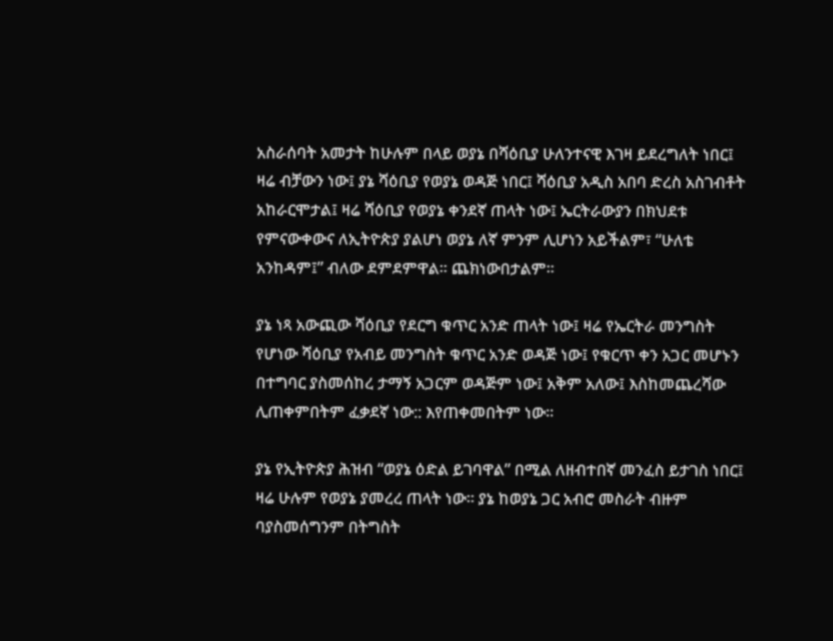አስራሰባት አመታት ከሁሉም በላይ ወያኔ በሻዕቢያ ሁለንተናዊ እገዛ ይደረግለት ነበር፤ ዛሬ ብቻውን ነው፤ ያኔ ሻዕቢያ የወያኔ ወዳጅ ነበር፤ ሻዕቢያ አዲስ አበባ ድረስ አስገብቶት አከራርሞታል፤ ዛሬ ሻዕቢያ የወያኔ ቀንደኛ ጠላት ነው፤ ኤርትራውያን በክህደቱ የምናውቀውና ለኢትዮጵያ ያልሆነ ወያኔ ለኛ ምንም ሊሆነን አይችልም፣ “ሁለቴ አንከዳም፤” ብለው ደምደምዋል፡፡ ጨክነውበታልም፡፡

ያኔ ነጻ አውጪው ሻዕቢያ የደርግ ቁጥር አንድ ጠላት ነው፤ ዛሬ የኤርትራ መንግስት የሆነው ሻዕቢያ የአብይ መንግስት ቁጥር አንድ ወዳጅ ነው፤ የቁርጥ ቀን አጋር መሆኑን በተግባር ያስመሰከረ ታማኝ አጋርም ወዳጅም ነው፤ አቅም አለው፤ እስከመጨረሻው ሊጠቀምበትም ፈቃደኛ ነው:: እየጠቀመበትም ነው፡፡

ያኔ የኢትዮጵያ ሕዝብ “ወያኔ ዕድል ይገባዋል” በሚል ለዘብተበኛ መንፈስ ይታገስ ነበር፤ ዛሬ ሁሉም የወያኔ ያመረረ ጠላት ነው፡፡ ያኔ ከወያኔ ጋር አብሮ መስራት ብዙም ባያስመሰግንም በትግስት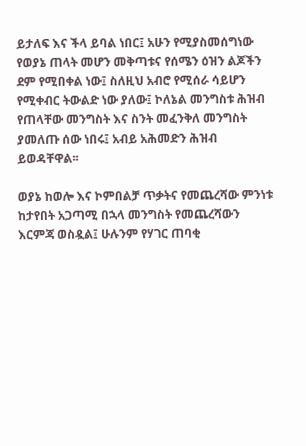ይታለፍ እና ችላ ይባል ነበር፤ አሁን የሚያስመሰግነው የወያኔ ጠላት መሆን መቅጣቱና የሰሜን ዕዝን ልጆችን ደም የሚበቀል ነው፤ ስለዚህ አብሮ የሚሰራ ሳይሆን የሚቀብር ትውልድ ነው ያለው፤ ኮለኔል መንግስቱ ሕዝብ የጠላቸው መንግስት እና ስንት መፈንቅለ መንግስት ያመለጡ ሰው ነበሩ፤ አብይ አሕመድን ሕዝብ ይወዳቸዋል፡፡

ወያኔ ከወሎ እና ኮምበልቻ ጥቃትና የመጨረሻው ምንነቱ ከታየበት አጋጣሚ በኋላ መንግስት የመጨረሻውን እርምጃ ወስዷል፤ ሁሉንም የሃገር ጠባቂ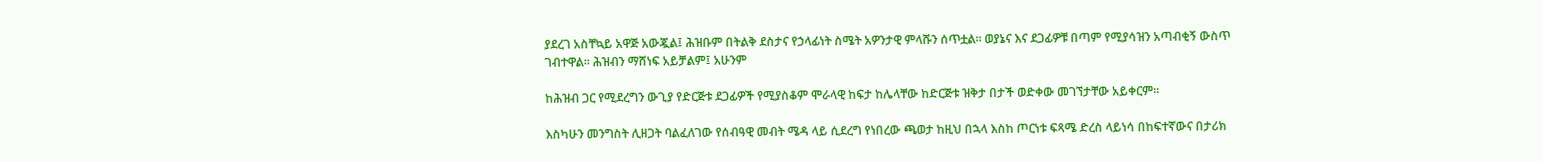ያደረገ አስቸኳይ አዋጅ አውጇል፤ ሕዝቡም በትልቅ ደስታና የኃላፊነት ስሜት አዎንታዊ ምላሹን ሰጥቷል፡፡ ወያኔና እና ደጋፊዎቹ በጣም የሚያሳዝን አጣብቂኝ ውስጥ ገብተዋል፡፡ ሕዝብን ማሸነፍ አይቻልም፤ አሁንም

ከሕዝብ ጋር የሚደረግን ውጊያ የድርጅቱ ደጋፊዎች የሚያስቆም ሞራላዊ ከፍታ ከሌላቸው ከድርጅቱ ዝቅታ በታች ወድቀው መገኘታቸው አይቀርም፡፡

እስካሁን መንግስት ሊዘጋት ባልፈለገው የሰብዓዊ መብት ሜዳ ላይ ሲደረግ የነበረው ጫወታ ከዚህ በኋላ እስከ ጦርነቱ ፍጻሜ ድረስ ላይነሳ በከፍተኛውና በታሪክ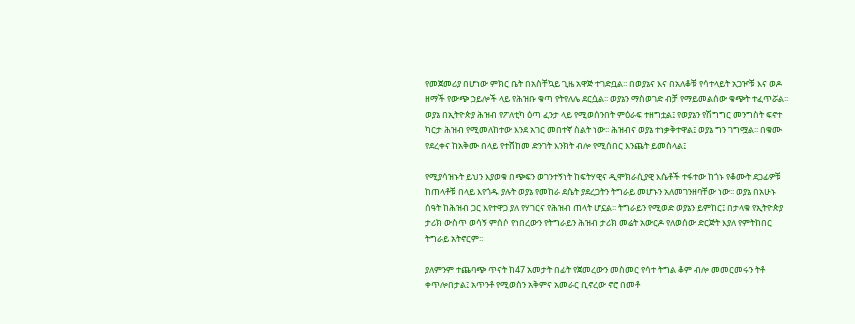የመጀመሪያ በሆነው ምክር ቤት በአስቸኳይ ጊዜ አዋጅ ተገድቧል፡፡ በወያኔና እና በአለቆቹ የሳተላይት አጋዦቹ እና ወዶ ዘማች የውጭ ኃይሎች ላይ የሕዝቡ ቁጣ የትየለሌ ደርሷል፡፡ ወያኔን ማስወገድ ብቻ የማይመልሰው ቁጭት ተፈጥሯል፡፡ ወያኔ በኢትዮጵያ ሕዝብ የፖለቲካ ዕጣ ፈንታ ላይ የሚወሰንበት ምዕራፍ ተዘግቷል፤ የወያኔን የሽግግር መንግስት ፍኖተ ካርታ ሕዝብ የሚመለከተው እንደ አገር መበተኛ ስልት ነው፡፡ ሕዝብና ወያኔ ተነቃቅተዋል፤ ወያኔ ግን ገግሟል፡፡ በቁሙ የደረቀና ከአቅሙ በላይ የተሸከመ ድንገት እንክት ብሎ የሚሰበር እንጨት ይመስላል፤

የሚያሳዝኑት ይህን እያወቁ በጭፍን ወገንተኝነት ከፍትሃዊና ዲሞክራሲያዊ እሴቶች ተፋተው ከጎኑ የቆሙት ደጋፊዎቹ ከጠላቶቹ በላይ እየጎዱ ያሉት ወያኔ የመከራ ደሴት ያደረጋትን ትግራይ መሆኑን አለመገንዘባቸው ነው፡፡ ወያኔ በአሁኑ ሰዓት ከሕዝብ ጋር እየተዋጋ ያለ የሃገርና የሕዝብ ጠላት ሆኗል፡፡ ትግራይን የሚወድ ወያኔን ይምከር፤ በታላቁ የኢትዮጵያ ታሪክ ውስጥ ወሳኝ ምሰሶ የነበረውን የትግራይን ሕዝብ ታሪክ መሬት አውርዶ የለወሰው ድርጅት እያለ የምትከበር ትግራይ አትኖርም፡፡

ያለምንም ተጨባጭ ጥናት ከ47 አመታት በፊት የጀመረውን መስመር የሳተ ትግል ቆም ብሎ መመርመሩን ትቶ ቀጥሎበታል፤ አጥንቶ የሚወስን አቅምና አመራር ቢኖረው ኖሮ በመቶ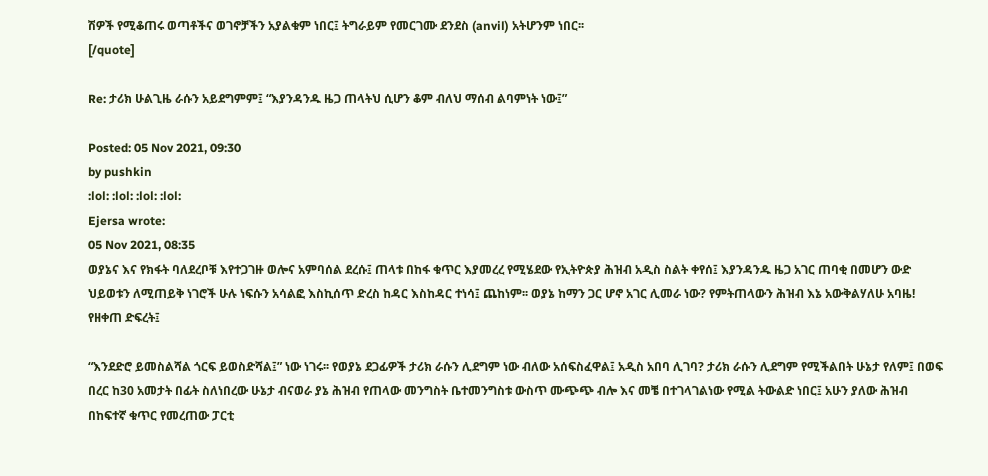ሽዎች የሚቆጠሩ ወጣቶችና ወገኖቻችን አያልቁም ነበር፤ ትግራይም የመርገሙ ደንደስ (anvil) አትሆንም ነበር፡፡
[/quote]

Re: ታሪክ ሁልጊዜ ራሱን አይደግምም፤ “እያንዳንዱ ዜጋ ጠላትህ ሲሆን ቆም ብለህ ማሰብ ልባምነት ነው፤”

Posted: 05 Nov 2021, 09:30
by pushkin
:lol: :lol: :lol: :lol:
Ejersa wrote:
05 Nov 2021, 08:35
ወያኔና እና የክፋት ባለደረቦቹ እየተጋገዙ ወሎና አምባሰል ደረሱ፤ ጠላቱ በከፋ ቁጥር እያመረረ የሚሄደው የኢትዮጵያ ሕዝብ አዲስ ስልት ቀየሰ፤ እያንዳንዱ ዜጋ አገር ጠባቂ በመሆን ውድ ህይወቱን ለሚጠይቅ ነገሮች ሁሉ ነፍሱን አሳልፎ እስኪሰጥ ድረስ ከዳር እስከዳር ተነሳ፤ ጨከነም፡፡ ወያኔ ከማን ጋር ሆኖ አገር ሊመራ ነው? የምትጠላውን ሕዝብ እኔ አውቅልሃለሁ አባዜ! የዘቀጠ ድፍረት፤

“እንደድሮ ይመስልሻል ጎርፍ ይወስድሻል፤” ነው ነገሩ፡፡ የወያኔ ደጋፊዎች ታሪክ ራሱን ሊደግም ነው ብለው አሰፍስፈዋል፤ አዲስ አበባ ሊገባ? ታሪክ ራሱን ሊደግም የሚችልበት ሁኔታ የለም፤ በወፍ በረር ከ30 አመታት በፊት ስለነበረው ሁኔታ ብናወራ ያኔ ሕዝብ የጠላው መንግስት ቤተመንግስቱ ውስጥ ሙጭጭ ብሎ እና መቼ በተገላገልነው የሚል ትውልድ ነበር፤ አሁን ያለው ሕዝብ በከፍተኛ ቁጥር የመረጠው ፓርቲ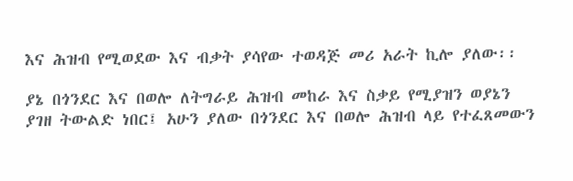እና ሕዝብ የሚወደው እና ብቃት ያሳየው ተወዳጅ መሪ አራት ኪሎ ያለው፡፡

ያኔ በጎንደር እና በወሎ ለትግራይ ሕዝብ መከራ እና ስቃይ የሚያዝን ወያኔን ያገዘ ትውልድ ነበር፤ አሁን ያለው በጎንደር እና በወሎ ሕዝብ ላይ የተፈጸመውን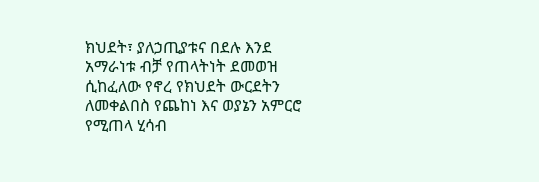ክህደት፣ ያለኃጢያቱና በደሉ እንደ አማራነቱ ብቻ የጠላትነት ደመወዝ ሲከፈለው የኖረ የክህደት ውርደትን ለመቀልበስ የጨከነ እና ወያኔን አምርሮ የሚጠላ ሂሳብ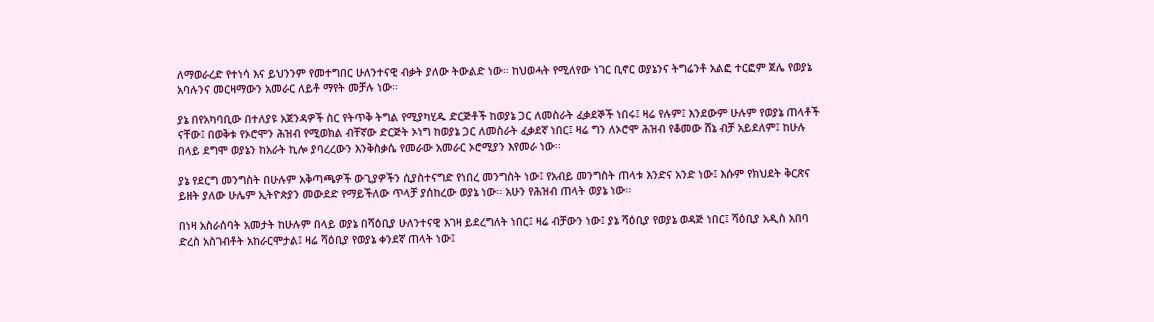ለማወራረድ የተነሳ እና ይህንንም የመተግበር ሁለንተናዊ ብቃት ያለው ትውልድ ነው፡፡ ከህወሓት የሚለየው ነገር ቢኖር ወያኔንና ትግሬንቶ አልፎ ተርፎም ጀሌ የወያኔ አባሉንና መርዛማውን አመራር ለይቶ ማየት መቻሉ ነው፡፡

ያኔ በየአካባቢው በተለያዩ አጀንዳዎች ስር የትጥቅ ትግል የሚያካሂዱ ድርጅቶች ከወያኔ ጋር ለመስራት ፈቃደኞች ነበሩ፤ ዛሬ የሉም፤ እንደውም ሁሉም የወያኔ ጠላቶች ናቸው፤ በወቅቱ የኦሮሞን ሕዝብ የሚወክል ብቸኛው ድርጅት ኦነግ ከወያኔ ጋር ለመስራት ፈቃደኛ ነበር፤ ዛሬ ግን ለኦሮሞ ሕዝብ የቆመው ሸኔ ብቻ አይደለም፤ ከሁሉ በላይ ደግሞ ወያኔን ከአራት ኪሎ ያባረረውን እንቅስቃሴ የመራው አመራር ኦሮሚያን እየመራ ነው፡፡

ያኔ የደርግ መንግስት በሁሉም አቅጣጫዎች ውጊያዎችን ሲያስተናግድ የነበረ መንግስት ነው፤ የአብይ መንግስት ጠላቱ እንድና አንድ ነው፤ እሱም የክህደት ቅርጽና ይዘት ያለው ሁሌም ኢትዮጵያን መውደድ የማይችለው ጥላቻ ያሰከረው ወያኔ ነው፡፡ አሁን የሕዝብ ጠላት ወያኔ ነው፡፡

በነዛ አስራሰባት አመታት ከሁሉም በላይ ወያኔ በሻዕቢያ ሁለንተናዊ እገዛ ይደረግለት ነበር፤ ዛሬ ብቻውን ነው፤ ያኔ ሻዕቢያ የወያኔ ወዳጅ ነበር፤ ሻዕቢያ አዲስ አበባ ድረስ አስገብቶት አከራርሞታል፤ ዛሬ ሻዕቢያ የወያኔ ቀንደኛ ጠላት ነው፤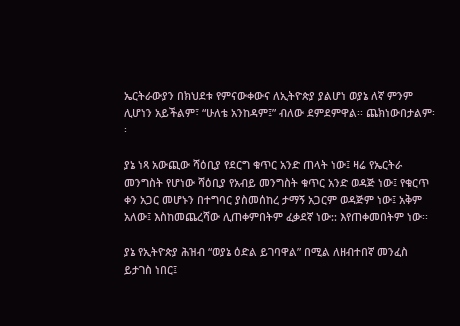ኤርትራውያን በክህደቱ የምናውቀውና ለኢትዮጵያ ያልሆነ ወያኔ ለኛ ምንም ሊሆነን አይችልም፣ “ሁለቴ አንከዳም፤” ብለው ደምደምዋል፡፡ ጨክነውበታልም፡፡

ያኔ ነጻ አውጪው ሻዕቢያ የደርግ ቁጥር አንድ ጠላት ነው፤ ዛሬ የኤርትራ መንግስት የሆነው ሻዕቢያ የአብይ መንግስት ቁጥር አንድ ወዳጅ ነው፤ የቁርጥ ቀን አጋር መሆኑን በተግባር ያስመሰከረ ታማኝ አጋርም ወዳጅም ነው፤ አቅም አለው፤ እስከመጨረሻው ሊጠቀምበትም ፈቃደኛ ነው:: እየጠቀመበትም ነው፡፡

ያኔ የኢትዮጵያ ሕዝብ “ወያኔ ዕድል ይገባዋል” በሚል ለዘብተበኛ መንፈስ ይታገስ ነበር፤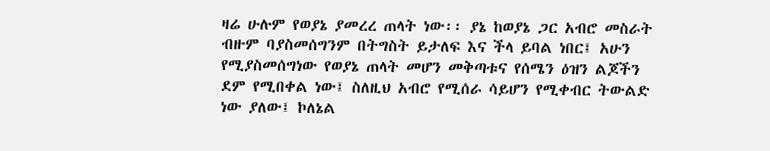ዛሬ ሁሉም የወያኔ ያመረረ ጠላት ነው፡፡ ያኔ ከወያኔ ጋር አብሮ መስራት ብዙም ባያስመሰግንም በትግስት ይታለፍ እና ችላ ይባል ነበር፤ አሁን የሚያስመሰግነው የወያኔ ጠላት መሆን መቅጣቱና የሰሜን ዕዝን ልጆችን ደም የሚበቀል ነው፤ ስለዚህ አብሮ የሚሰራ ሳይሆን የሚቀብር ትውልድ ነው ያለው፤ ኮለኔል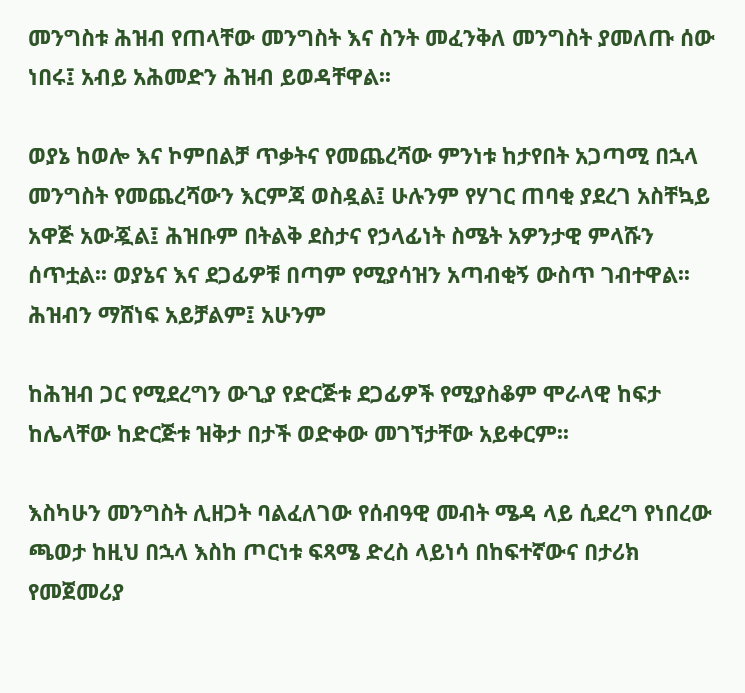መንግስቱ ሕዝብ የጠላቸው መንግስት እና ስንት መፈንቅለ መንግስት ያመለጡ ሰው ነበሩ፤ አብይ አሕመድን ሕዝብ ይወዳቸዋል፡፡

ወያኔ ከወሎ እና ኮምበልቻ ጥቃትና የመጨረሻው ምንነቱ ከታየበት አጋጣሚ በኋላ መንግስት የመጨረሻውን እርምጃ ወስዷል፤ ሁሉንም የሃገር ጠባቂ ያደረገ አስቸኳይ አዋጅ አውጇል፤ ሕዝቡም በትልቅ ደስታና የኃላፊነት ስሜት አዎንታዊ ምላሹን ሰጥቷል፡፡ ወያኔና እና ደጋፊዎቹ በጣም የሚያሳዝን አጣብቂኝ ውስጥ ገብተዋል፡፡ ሕዝብን ማሸነፍ አይቻልም፤ አሁንም

ከሕዝብ ጋር የሚደረግን ውጊያ የድርጅቱ ደጋፊዎች የሚያስቆም ሞራላዊ ከፍታ ከሌላቸው ከድርጅቱ ዝቅታ በታች ወድቀው መገኘታቸው አይቀርም፡፡

እስካሁን መንግስት ሊዘጋት ባልፈለገው የሰብዓዊ መብት ሜዳ ላይ ሲደረግ የነበረው ጫወታ ከዚህ በኋላ እስከ ጦርነቱ ፍጻሜ ድረስ ላይነሳ በከፍተኛውና በታሪክ የመጀመሪያ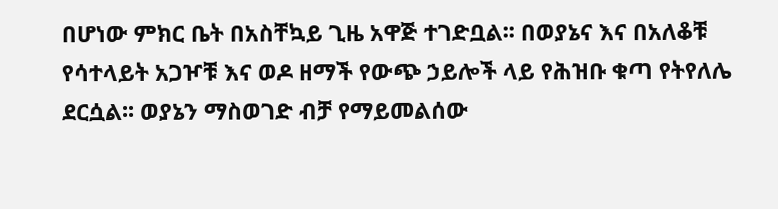በሆነው ምክር ቤት በአስቸኳይ ጊዜ አዋጅ ተገድቧል፡፡ በወያኔና እና በአለቆቹ የሳተላይት አጋዦቹ እና ወዶ ዘማች የውጭ ኃይሎች ላይ የሕዝቡ ቁጣ የትየለሌ ደርሷል፡፡ ወያኔን ማስወገድ ብቻ የማይመልሰው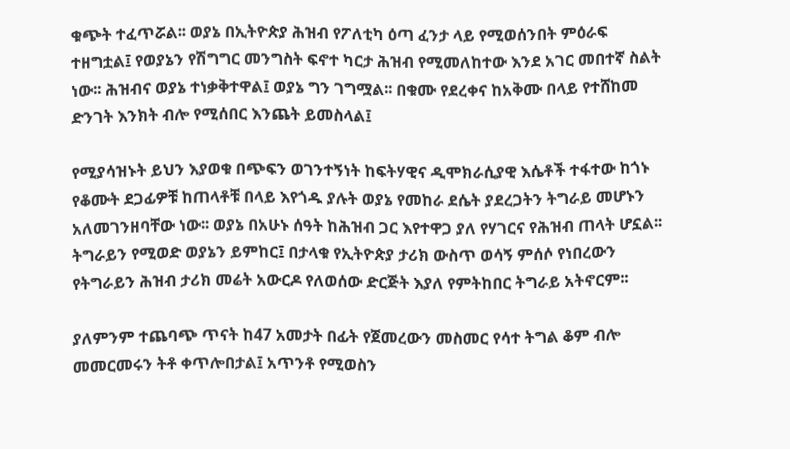ቁጭት ተፈጥሯል፡፡ ወያኔ በኢትዮጵያ ሕዝብ የፖለቲካ ዕጣ ፈንታ ላይ የሚወሰንበት ምዕራፍ ተዘግቷል፤ የወያኔን የሽግግር መንግስት ፍኖተ ካርታ ሕዝብ የሚመለከተው እንደ አገር መበተኛ ስልት ነው፡፡ ሕዝብና ወያኔ ተነቃቅተዋል፤ ወያኔ ግን ገግሟል፡፡ በቁሙ የደረቀና ከአቅሙ በላይ የተሸከመ ድንገት እንክት ብሎ የሚሰበር እንጨት ይመስላል፤

የሚያሳዝኑት ይህን እያወቁ በጭፍን ወገንተኝነት ከፍትሃዊና ዲሞክራሲያዊ እሴቶች ተፋተው ከጎኑ የቆሙት ደጋፊዎቹ ከጠላቶቹ በላይ እየጎዱ ያሉት ወያኔ የመከራ ደሴት ያደረጋትን ትግራይ መሆኑን አለመገንዘባቸው ነው፡፡ ወያኔ በአሁኑ ሰዓት ከሕዝብ ጋር እየተዋጋ ያለ የሃገርና የሕዝብ ጠላት ሆኗል፡፡ ትግራይን የሚወድ ወያኔን ይምከር፤ በታላቁ የኢትዮጵያ ታሪክ ውስጥ ወሳኝ ምሰሶ የነበረውን የትግራይን ሕዝብ ታሪክ መሬት አውርዶ የለወሰው ድርጅት እያለ የምትከበር ትግራይ አትኖርም፡፡

ያለምንም ተጨባጭ ጥናት ከ47 አመታት በፊት የጀመረውን መስመር የሳተ ትግል ቆም ብሎ መመርመሩን ትቶ ቀጥሎበታል፤ አጥንቶ የሚወስን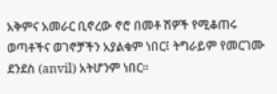አቅምና አመራር ቢኖረው ኖሮ በመቶ ሽዎች የሚቆጠሩ ወጣቶችና ወገኖቻችን አያልቁም ነበር፤ ትግራይም የመርገሙ ደንደስ (anvil) አትሆንም ነበር፡፡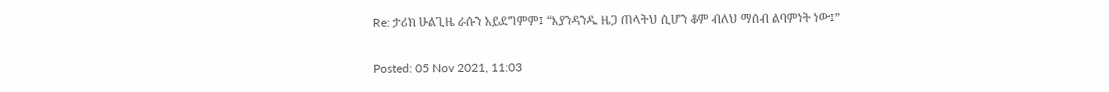Re: ታሪክ ሁልጊዜ ራሱን አይደግምም፤ “እያንዳንዱ ዜጋ ጠላትህ ሲሆን ቆም ብለህ ማሰብ ልባምነት ነው፤”

Posted: 05 Nov 2021, 11:03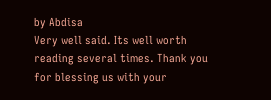by Abdisa
Very well said. Its well worth reading several times. Thank you for blessing us with your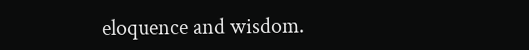eloquence and wisdom.